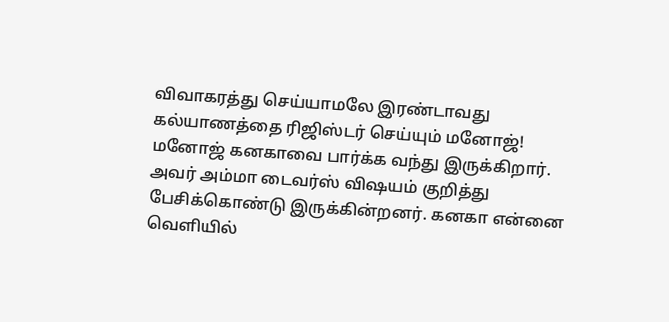விவாகரத்து செய்யாமலே இரண்டாவது கல்யாணத்தை ரிஜிஸ்டர் செய்யும் மனோஜ்!
மனோஜ் கனகாவை பார்க்க வந்து இருக்கிறார். அவர் அம்மா டைவர்ஸ் விஷயம் குறித்து பேசிக்கொண்டு இருக்கின்றனர். கனகா என்னை வெளியில்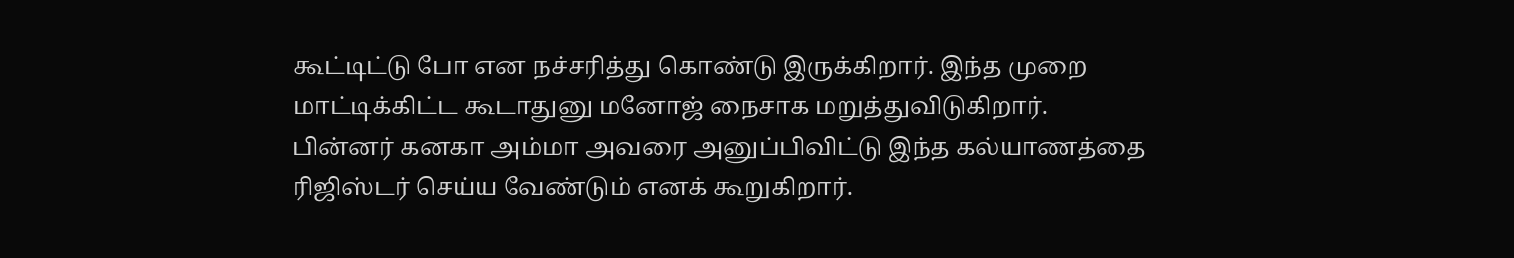கூட்டிட்டு போ என நச்சரித்து கொண்டு இருக்கிறார். இந்த முறை மாட்டிக்கிட்ட கூடாதுனு மனோஜ் நைசாக மறுத்துவிடுகிறார்.
பின்னர் கனகா அம்மா அவரை அனுப்பிவிட்டு இந்த கல்யாணத்தை ரிஜிஸ்டர் செய்ய வேண்டும் எனக் கூறுகிறார்.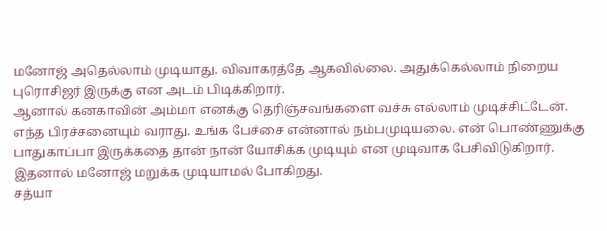மனோஜ் அதெல்லாம் முடியாது. விவாகரத்தே ஆகவில்லை. அதுக்கெல்லாம் நிறைய புரொசிஜர் இருக்கு என அடம் பிடிக்கிறார்.
ஆனால் கனகாவின் அம்மா எனக்கு தெரிஞ்சவங்களை வச்சு எல்லாம் முடிச்சிட்டேன். எந்த பிரச்சனையும் வராது. உங்க பேச்சை என்னால் நம்பமுடியலை. என் பொண்ணுக்கு பாதுகாப்பா இருக்கதை தான் நான் யோசிக்க முடியும் என முடிவாக பேசிவிடுகிறார். இதனால் மனோஜ் மறுக்க முடியாமல் போகிறது.
சத்யா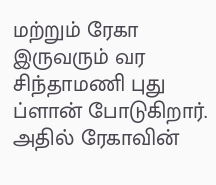மற்றும் ரேகா இருவரும் வர சிந்தாமணி புது ப்ளான் போடுகிறார். அதில் ரேகாவின்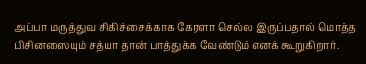அப்பா மருத்துவ சிகிச்சைக்காக கேரளா செல்ல இருப்பதால் மொத்த பிசினஸையும் சத்யா தான் பாத்துக்க வேண்டும் எனக் கூறுகிறார்.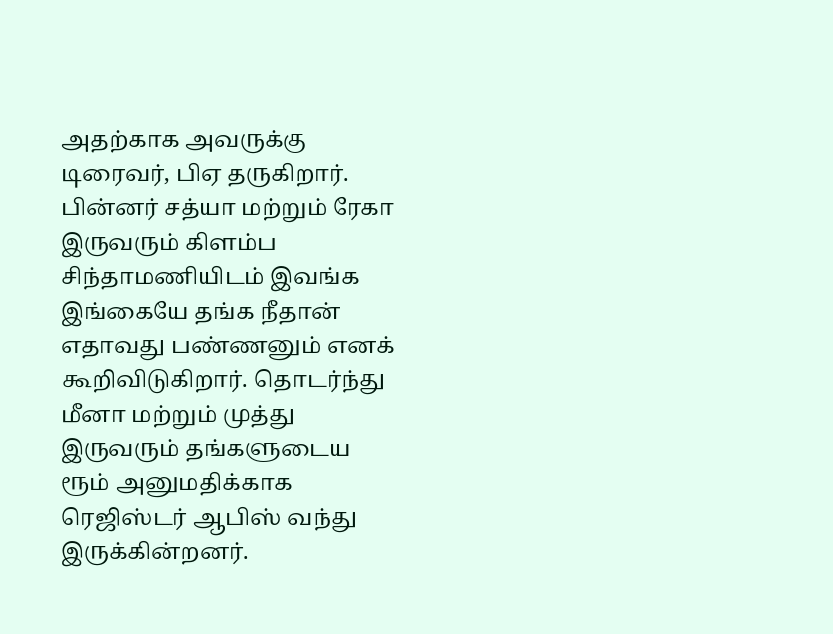அதற்காக அவருக்கு டிரைவர், பிஏ தருகிறார்.
பின்னர் சத்யா மற்றும் ரேகா இருவரும் கிளம்ப சிந்தாமணியிடம் இவங்க இங்கையே தங்க நீதான் எதாவது பண்ணனும் எனக் கூறிவிடுகிறார். தொடர்ந்து மீனா மற்றும் முத்து இருவரும் தங்களுடைய ரூம் அனுமதிக்காக ரெஜிஸ்டர் ஆபிஸ் வந்து இருக்கின்றனர்.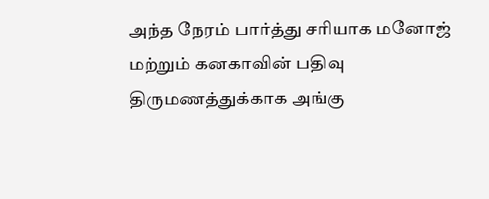அந்த நேரம் பார்த்து சரியாக மனோஜ் மற்றும் கனகாவின் பதிவு திருமணத்துக்காக அங்கு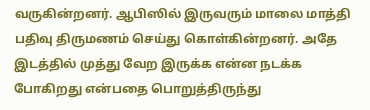வருகின்றனர். ஆபிஸில் இருவரும் மாலை மாத்தி பதிவு திருமணம் செய்து கொள்கின்றனர். அதே இடத்தில் முத்து வேற இருக்க என்ன நடக்க போகிறது என்பதை பொறுத்திருந்து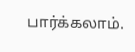பார்க்கலாம்.